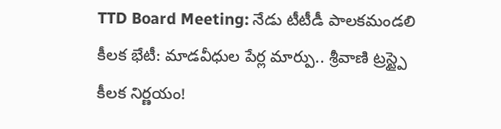TTD Board Meeting: నేడు టీటీడీ పాలకమండలి కీలక భేటీ: మాడవీధుల పేర్ల మార్పు.. శ్రీవాణి ట్రస్ట్పై కీలక నిర్ణయం!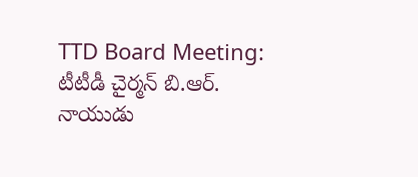TTD Board Meeting: టీటీడీ చైర్మన్ బి.ఆర్. నాయుడు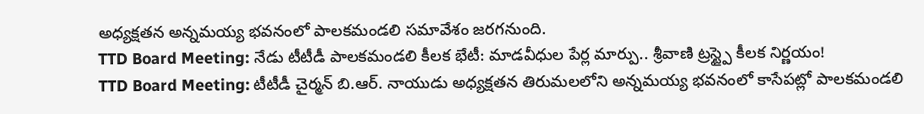అధ్యక్షతన అన్నమయ్య భవనంలో పాలకమండలి సమావేశం జరగనుంది.
TTD Board Meeting: నేడు టీటీడీ పాలకమండలి కీలక భేటీ: మాడవీధుల పేర్ల మార్పు.. శ్రీవాణి ట్రస్ట్పై కీలక నిర్ణయం!
TTD Board Meeting: టీటీడీ చైర్మన్ బి.ఆర్. నాయుడు అధ్యక్షతన తిరుమలలోని అన్నమయ్య భవనంలో కాసేపట్లో పాలకమండలి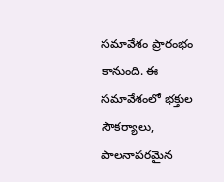సమావేశం ప్రారంభం కానుంది. ఈ సమావేశంలో భక్తుల సౌకర్యాలు, పాలనాపరమైన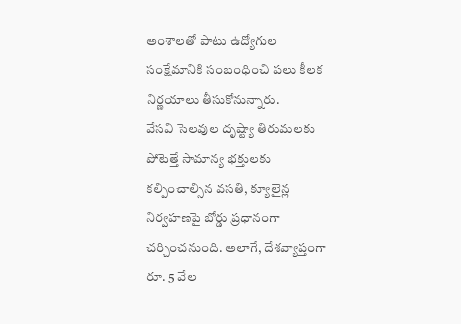అంశాలతో పాటు ఉద్యోగుల సంక్షేమానికి సంబంధించి పలు కీలక నిర్ణయాలు తీసుకోనున్నారు.
వేసవి సెలవుల దృష్ట్యా తిరుమలకు పోటెత్తే సామాన్య భక్తులకు కల్పించాల్సిన వసతి, క్యూలైన్ల నిర్వహణపై బోర్డు ప్రధానంగా చర్చించనుంది. అలాగే, దేశవ్యాప్తంగా రూ. 5 వేల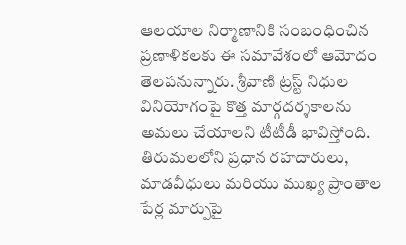ఆలయాల నిర్మాణానికి సంబంధించిన ప్రణాళికలకు ఈ సమావేశంలో ఆమోదం తెలపనున్నారు. శ్రీవాణి ట్రస్ట్ నిధుల వినియోగంపై కొత్త మార్గదర్శకాలను అమలు చేయాలని టీటీడీ భావిస్తోంది.
తిరుమలలోని ప్రధాన రహదారులు, మాడవీధులు మరియు ముఖ్య ప్రాంతాల పేర్ల మార్పుపై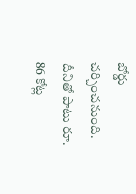బోర్డు చర్చించనుంది. దీనితో పాటు రూ. 86 కోట్ల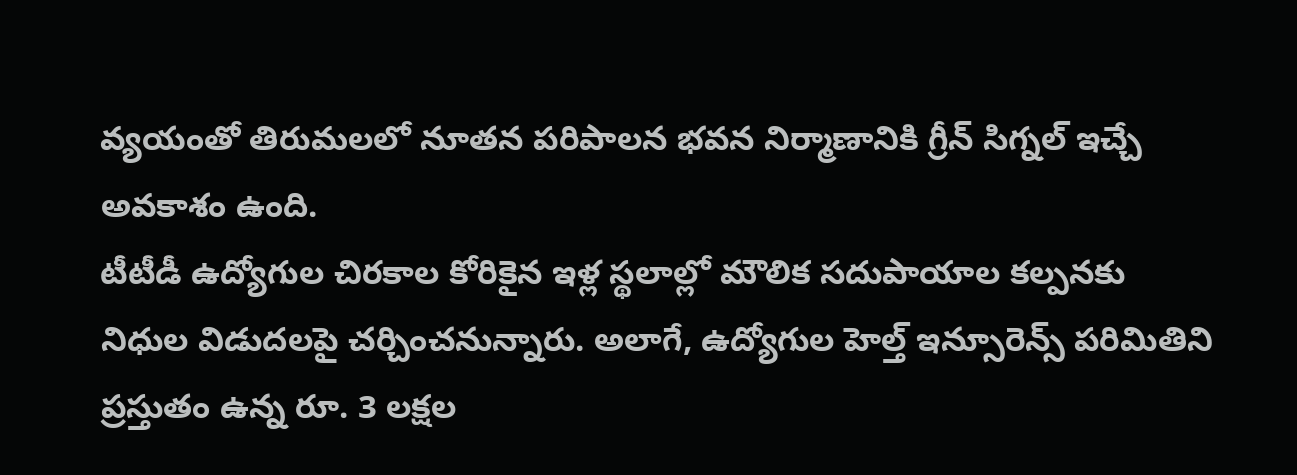వ్యయంతో తిరుమలలో నూతన పరిపాలన భవన నిర్మాణానికి గ్రీన్ సిగ్నల్ ఇచ్చే అవకాశం ఉంది.
టీటీడీ ఉద్యోగుల చిరకాల కోరికైన ఇళ్ల స్థలాల్లో మౌలిక సదుపాయాల కల్పనకు నిధుల విడుదలపై చర్చించనున్నారు. అలాగే, ఉద్యోగుల హెల్త్ ఇన్సూరెన్స్ పరిమితిని ప్రస్తుతం ఉన్న రూ. 3 లక్షల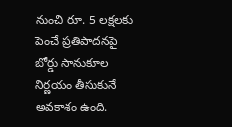నుంచి రూ. 5 లక్షలకు పెంచే ప్రతిపాదనపై బోర్డు సానుకూల నిర్ణయం తీసుకునే అవకాశం ఉంది.